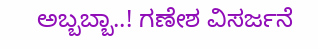ಅಬ್ಬಬ್ಬಾ..! ಗಣೇಶ ವಿಸರ್ಜನೆ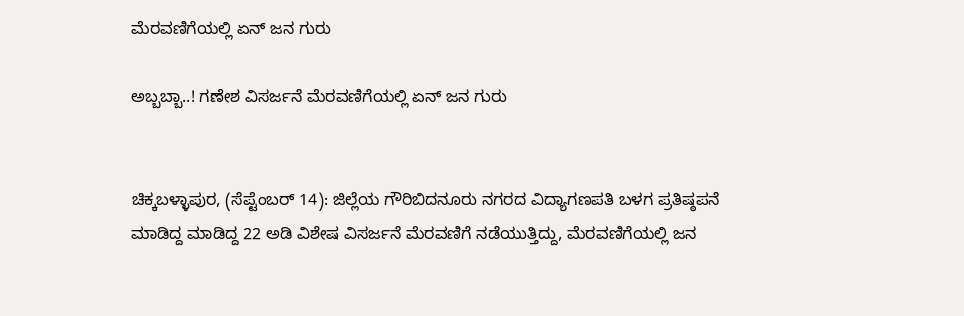ಮೆರವಣಿಗೆಯಲ್ಲಿ ಏನ್ ಜನ ಗುರು

ಅಬ್ಬಬ್ಬಾ..! ಗಣೇಶ ವಿಸರ್ಜನೆ ಮೆರವಣಿಗೆಯಲ್ಲಿ ಏನ್ ಜನ ಗುರು


ಚಿಕ್ಕಬಳ್ಳಾಪುರ, (ಸೆಪ್ಟೆಂಬರ್ 14): ಜಿಲ್ಲೆಯ ಗೌರಿಬಿದನೂರು ನಗರದ ವಿದ್ಯಾಗಣಪತಿ ಬಳಗ ಪ್ರತಿಷ್ಠಪನೆ ಮಾಡಿದ್ದ ಮಾಡಿದ್ದ 22 ಅಡಿ ವಿಶೇಷ ವಿಸರ್ಜನೆ ಮೆರವಣಿಗೆ ನಡೆಯುತ್ತಿದ್ದು, ಮೆರವಣಿಗೆಯಲ್ಲಿ ಜನ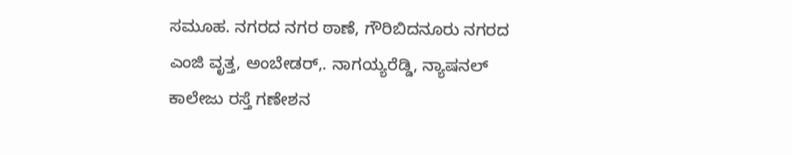ಸಮೂಹ. ನಗರದ ನಗರ ಠಾಣೆ, ಗೌರಿಬಿದನೂರು ನಗರದ ಎಂಜಿ ವೃತ್ತ, ಅಂಬೇಡರ್,. ನಾಗಯ್ಯರೆಡ್ಡಿ, ನ್ಯಾಷನಲ್ ಕಾಲೇಜು ರಸ್ತೆ ಗಣೇಶನ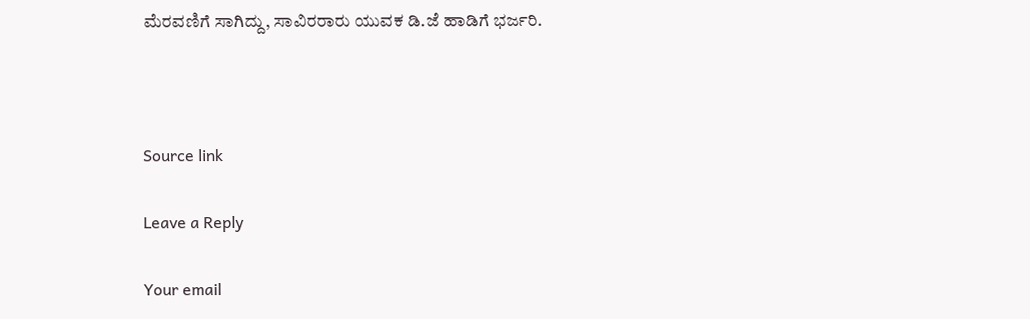ಮೆರವಣಿಗೆ ಸಾಗಿದ್ದು, ಸಾವಿರರಾರು ಯುವಕ ಡಿ.ಜೆ ಹಾಡಿಗೆ ಭರ್ಜರಿ.



Source link

Leave a Reply

Your email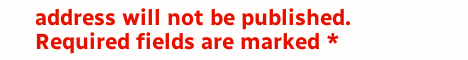address will not be published. Required fields are marked *